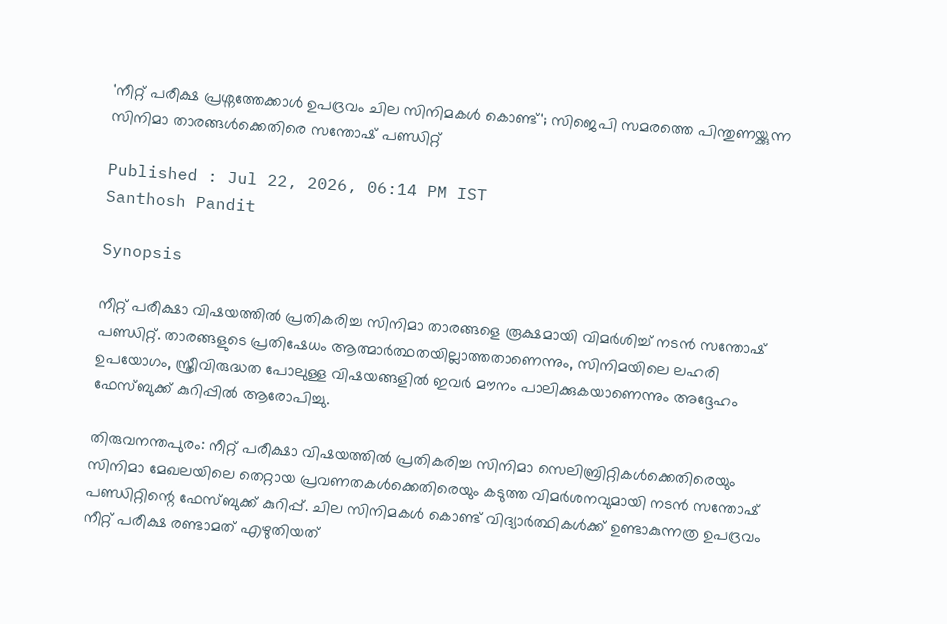'നീറ്റ് പരീക്ഷ പ്രശ്നത്തേക്കാൾ ഉപദ്രവം ചില സിനിമകൾ കൊണ്ട്'; സിജെപി സമരത്തെ പിന്തുണയ്ക്കുന്ന സിനിമാ താരങ്ങൾക്കെതിരെ സന്തോഷ് പണ്ഡിറ്റ്

Published : Jul 22, 2026, 06:14 PM IST
Santhosh Pandit

Synopsis

നീറ്റ് പരീക്ഷാ വിഷയത്തിൽ പ്രതികരിച്ച സിനിമാ താരങ്ങളെ രൂക്ഷമായി വിമർശിച്ച് നടൻ സന്തോഷ് പണ്ഡിറ്റ്. താരങ്ങളുടെ പ്രതിഷേധം ആത്മാർത്ഥതയില്ലാത്തതാണെന്നും, സിനിമയിലെ ലഹരി ഉപയോഗം, സ്ത്രീവിരുദ്ധത പോലുള്ള വിഷയങ്ങളിൽ ഇവർ മൗനം പാലിക്കുകയാണെന്നും അദ്ദേഹം ഫേസ്ബുക്ക് കുറിപ്പിൽ ആരോപിച്ചു.

തിരുവനന്തപുരം: നീറ്റ് പരീക്ഷാ വിഷയത്തിൽ പ്രതികരിച്ച സിനിമാ സെലിബ്രിറ്റികൾക്കെതിരെയും സിനിമാ മേഖലയിലെ തെറ്റായ പ്രവണതകൾക്കെതിരെയും കടുത്ത വിമർശനവുമായി നടൻ സന്തോഷ് പണ്ഡിറ്റിന്റെ ഫേസ്ബുക്ക് കുറിപ്പ്. ചില സിനിമകൾ കൊണ്ട് വിദ്യാർത്ഥികൾക്ക് ഉണ്ടാകുന്നത്ര ഉപദ്രവം നീറ്റ് പരീക്ഷ രണ്ടാമത് എഴുതിയത്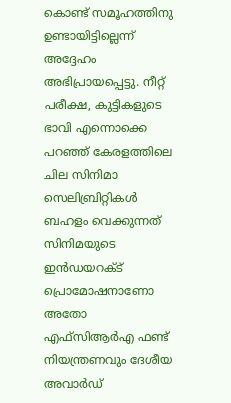കൊണ്ട് സമൂഹത്തിനു ഉണ്ടായിട്ടില്ലെന്ന് അദ്ദേഹം അഭിപ്രായപ്പെട്ടു. നീറ്റ് പരീക്ഷ, കുട്ടികളുടെ ഭാവി എന്നൊക്കെ പറഞ്ഞ് കേരളത്തിലെ ചില സിനിമാ സെലിബ്രിറ്റികൾ ബഹളം വെക്കുന്നത് സിനിമയുടെ ഇൻഡയറക്ട് പ്രൊമോഷനാണോ അതോ എഫ്‌സിആർഎ ഫണ്ട് നിയന്ത്രണവും ദേശീയ അവാർഡ്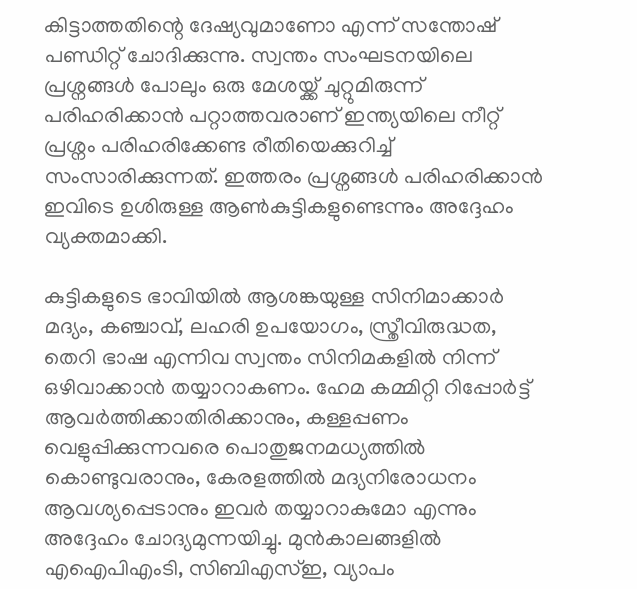കിട്ടാത്തതിന്റെ ദേഷ്യവുമാണോ എന്ന് സന്തോഷ് പണ്ഡിറ്റ് ചോദിക്കുന്നു. സ്വന്തം സംഘടനയിലെ പ്രശ്നങ്ങൾ പോലും ഒരു മേശയ്ക്ക് ചുറ്റുമിരുന്ന് പരിഹരിക്കാൻ പറ്റാത്തവരാണ് ഇന്ത്യയിലെ നീറ്റ് പ്രശ്നം പരിഹരിക്കേണ്ട രീതിയെക്കുറിച്ച് സംസാരിക്കുന്നത്. ഇത്തരം പ്രശ്നങ്ങൾ പരിഹരിക്കാൻ ഇവിടെ ഉശിരുള്ള ആൺകുട്ടികളുണ്ടെന്നും അദ്ദേഹം വ്യക്തമാക്കി.

കുട്ടികളുടെ ഭാവിയിൽ ആശങ്കയുള്ള സിനിമാക്കാർ മദ്യം, കഞ്ചാവ്, ലഹരി ഉപയോഗം, സ്ത്രീവിരുദ്ധത, തെറി ഭാഷ എന്നിവ സ്വന്തം സിനിമകളിൽ നിന്ന് ഒഴിവാക്കാൻ തയ്യാറാകണം. ഹേമ കമ്മിറ്റി റിപ്പോർട്ട് ആവർത്തിക്കാതിരിക്കാനും, കള്ളപ്പണം വെളുപ്പിക്കുന്നവരെ പൊതുജനമധ്യത്തിൽ കൊണ്ടുവരാനും, കേരളത്തിൽ മദ്യനിരോധനം ആവശ്യപ്പെടാനും ഇവർ തയ്യാറാകുമോ എന്നും അദ്ദേഹം ചോദ്യമുന്നയിച്ചു. മുൻകാലങ്ങളിൽ എഐപിഎംടി, സിബിഎസ്ഇ, വ്യാപം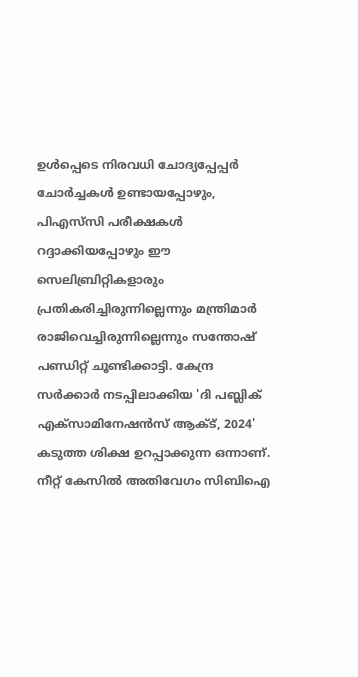ഉൾപ്പെടെ നിരവധി ചോദ്യപ്പേപ്പർ ചോർച്ചകൾ ഉണ്ടായപ്പോഴും, പിഎസ്‌സി പരീക്ഷകൾ റദ്ദാക്കിയപ്പോഴും ഈ സെലിബ്രിറ്റികളാരും പ്രതികരിച്ചിരുന്നില്ലെന്നും മന്ത്രിമാർ രാജിവെച്ചിരുന്നില്ലെന്നും സന്തോഷ് പണ്ഡിറ്റ് ചൂണ്ടിക്കാട്ടി. കേന്ദ്ര സർക്കാർ നടപ്പിലാക്കിയ 'ദി പബ്ലിക് എക്സാമിനേഷൻസ് ആക്ട്, 2024' കടുത്ത ശിക്ഷ ഉറപ്പാക്കുന്ന ഒന്നാണ്. നീറ്റ് കേസിൽ അതിവേഗം സിബിഐ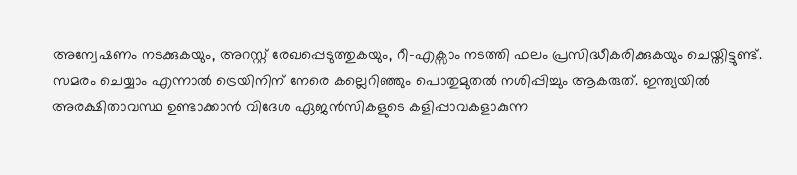അന്വേഷണം നടക്കുകയും, അറസ്റ്റ് രേഖപ്പെടുത്തുകയും, റീ-എക്സാം നടത്തി ഫലം പ്രസിദ്ധീകരിക്കുകയും ചെയ്തിട്ടുണ്ട്. സമരം ചെയ്യാം എന്നാൽ ട്രെയിനിന് നേരെ കല്ലെറിഞ്ഞും പൊതുമുതൽ നശിപ്പിച്ചും ആകരുത്. ഇന്ത്യയിൽ അരക്ഷിതാവസ്ഥ ഉണ്ടാക്കാൻ വിദേശ ഏജൻസികളുടെ കളിപ്പാവകളാകുന്ന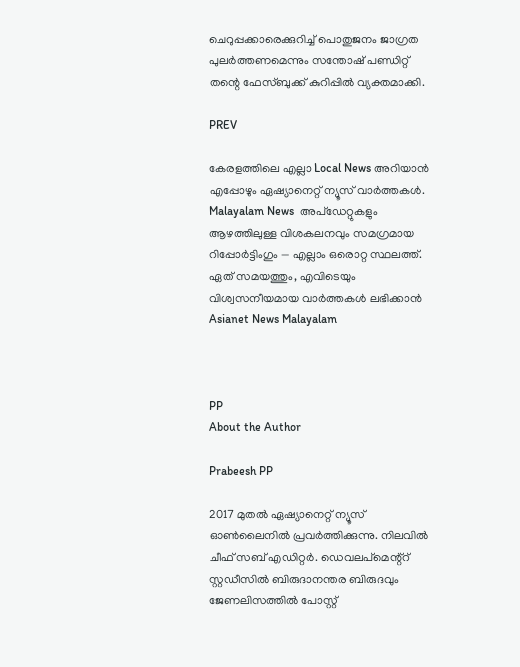ചെറുപ്പക്കാരെക്കുറിച്ച് പൊതുജനം ജാഗ്രത പുലർത്തണമെന്നും സന്തോഷ് പണ്ഡിറ്റ് തന്റെ ഫേസ്ബുക്ക് കുറിപ്പിൽ വ്യക്തമാക്കി.

PREV

കേരളത്തിലെ എല്ലാ Local News അറിയാൻ എപ്പോഴും ഏഷ്യാനെറ്റ് ന്യൂസ് വാർത്തകൾ. Malayalam News  അപ്‌ഡേറ്റുകളും ആഴത്തിലുള്ള വിശകലനവും സമഗ്രമായ റിപ്പോർട്ടിംഗും — എല്ലാം ഒരൊറ്റ സ്ഥലത്ത്. ഏത് സമയത്തും, എവിടെയും വിശ്വസനീയമായ വാർത്തകൾ ലഭിക്കാൻ Asianet News Malayalam



PP
About the Author

Prabeesh PP

2017 മുതല്‍ ഏഷ്യാനെറ്റ് ന്യൂസ് ഓണ്‍ലൈനില്‍ പ്രവര്‍ത്തിക്കുന്നു. നിലവില്‍ ചീഫ് സബ് എഡിറ്റര്‍. ഡെവലപ്മെന്റ്റ് സ്റ്റഡീസിൽ ബിരുദാനന്തര ബിരുദവും ജേണലിസത്തില്‍ പോസ്റ്റ്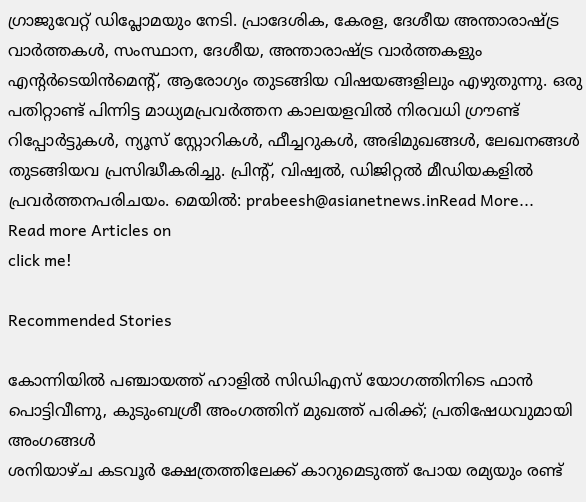ഗ്രാജുവേറ്റ് ഡിപ്ലോമയും നേടി. പ്രാദേശിക, കേരള, ദേശീയ അന്താരാഷ്ട്ര വാർത്തകൾ, സംസ്ഥാന, ദേശീയ, അന്താരാഷ്ട്ര വാര്‍ത്തകളും എന്റര്‍ടെയിന്‍മെന്റ്, ആരോഗ്യം തുടങ്ങിയ വിഷയങ്ങളിലും എഴുതുന്നു. ഒരു പതിറ്റാണ്ട് പിന്നിട്ട മാധ്യമപ്രവര്‍ത്തന കാലയളവില്‍ നിരവധി ഗ്രൗണ്ട് റിപ്പോര്‍ട്ടുകള്‍, ന്യൂസ് സ്റ്റോറികള്‍, ഫീച്ചറുകള്‍, അഭിമുഖങ്ങള്‍, ലേഖനങ്ങള്‍ തുടങ്ങിയവ പ്രസിദ്ധീകരിച്ചു. പ്രിന്റ്, വിഷ്വല്‍, ഡിജിറ്റല്‍ മീഡിയകളില്‍ പ്രവര്‍ത്തനപരിചയം. മെയില്‍: prabeesh@asianetnews.inRead More...
Read more Articles on
click me!

Recommended Stories

കോന്നിയിൽ പഞ്ചായത്ത് ഹാളിൽ സിഡിഎസ് യോഗത്തിനിടെ ഫാൻ പൊട്ടിവീണു, കുടുംബശ്രീ അംഗത്തിന് മുഖത്ത് പരിക്ക്; പ്രതിഷേധവുമായി അംഗങ്ങൾ
ശനിയാഴ്ച കടവൂർ ക്ഷേത്രത്തിലേക്ക് കാറുമെടുത്ത് പോയ രമ്യയും രണ്ട്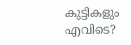കുട്ടികളും എവിടെ?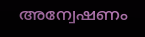അന്വേഷണം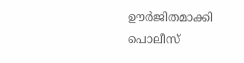ഊർജിതമാക്കി പൊലീസ്